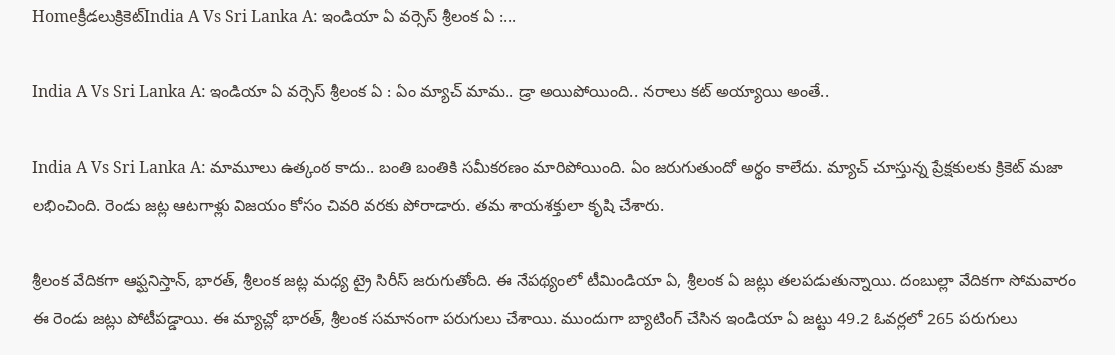Homeక్రీడలుక్రికెట్‌India A Vs Sri Lanka A: ఇండియా ఏ వర్సెస్ శ్రీలంక ఏ :...

India A Vs Sri Lanka A: ఇండియా ఏ వర్సెస్ శ్రీలంక ఏ : ఏం మ్యాచ్ మామ.. డ్రా అయిపోయింది.. నరాలు కట్ అయ్యాయి అంతే..

India A Vs Sri Lanka A: మామూలు ఉత్కంఠ కాదు.. బంతి బంతికి సమీకరణం మారిపోయింది. ఏం జరుగుతుందో అర్థం కాలేదు. మ్యాచ్ చూస్తున్న ప్రేక్షకులకు క్రికెట్ మజా లభించింది. రెండు జట్ల ఆటగాళ్లు విజయం కోసం చివరి వరకు పోరాడారు. తమ శాయశక్తులా కృషి చేశారు.

శ్రీలంక వేదికగా ఆఫ్ఘనిస్తాన్, భారత్, శ్రీలంక జట్ల మధ్య ట్రై సిరీస్ జరుగుతోంది. ఈ నేపథ్యంలో టీమిండియా ఏ, శ్రీలంక ఏ జట్లు తలపడుతున్నాయి. దంబుల్లా వేదికగా సోమవారం ఈ రెండు జట్లు పోటీపడ్డాయి. ఈ మ్యాచ్లో భారత్, శ్రీలంక సమానంగా పరుగులు చేశాయి. ముందుగా బ్యాటింగ్ చేసిన ఇండియా ఏ జట్టు 49.2 ఓవర్లలో 265 పరుగులు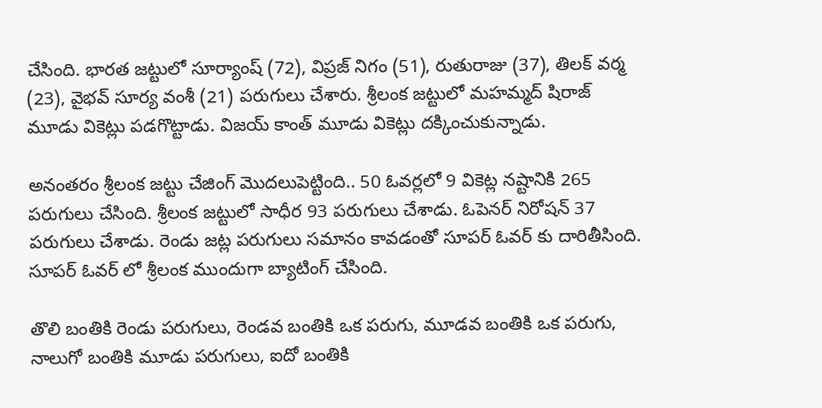చేసింది. భారత జట్టులో సూర్యాంష్ (72), విప్రజ్ నిగం (51), రుతురాజు (37), తిలక్ వర్మ (23), వైభవ్ సూర్య వంశీ (21) పరుగులు చేశారు. శ్రీలంక జట్టులో మహమ్మద్ షిరాజ్ మూడు వికెట్లు పడగొట్టాడు. విజయ్ కాంత్ మూడు వికెట్లు దక్కించుకున్నాడు.

అనంతరం శ్రీలంక జట్టు చేజింగ్ మొదలుపెట్టింది.. 50 ఓవర్లలో 9 వికెట్ల నష్టానికి 265 పరుగులు చేసింది. శ్రీలంక జట్టులో సాధీర 93 పరుగులు చేశాడు. ఓపెనర్ నిరోషన్ 37 పరుగులు చేశాడు. రెండు జట్ల పరుగులు సమానం కావడంతో సూపర్ ఓవర్ కు దారితీసింది. సూపర్ ఓవర్ లో శ్రీలంక ముందుగా బ్యాటింగ్ చేసింది.

తొలి బంతికి రెండు పరుగులు, రెండవ బంతికి ఒక పరుగు, మూడవ బంతికి ఒక పరుగు, నాలుగో బంతికి మూడు పరుగులు, ఐదో బంతికి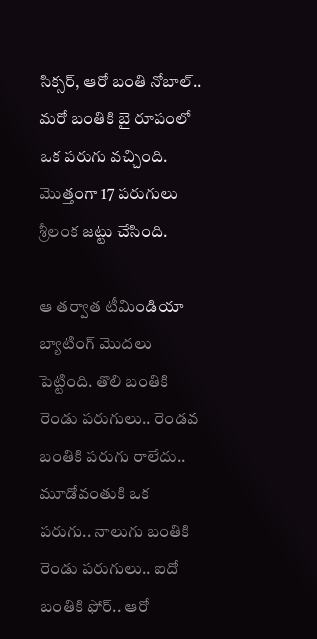సిక్సర్, ఆరో బంతి నోబాల్.. మరో బంతికి బై రూపంలో ఒక పరుగు వచ్చింది. మొత్తంగా 17 పరుగులు శ్రీలంక జట్టు చేసింది.

ఆ తర్వాత టీమిండియా బ్యాటింగ్ మొదలు పెట్టింది. తొలి బంతికి రెండు పరుగులు.. రెండవ బంతికి పరుగు రాలేదు.. మూడోవంతుకి ఒక పరుగు.. నాలుగు బంతికి రెండు పరుగులు.. ఐదో బంతికి ఫోర్.. ఆరో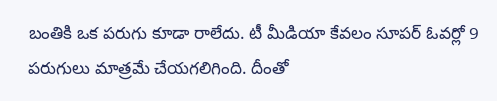బంతికి ఒక పరుగు కూడా రాలేదు. టీ మీడియా కేవలం సూపర్ ఓవర్లో 9 పరుగులు మాత్రమే చేయగలిగింది. దీంతో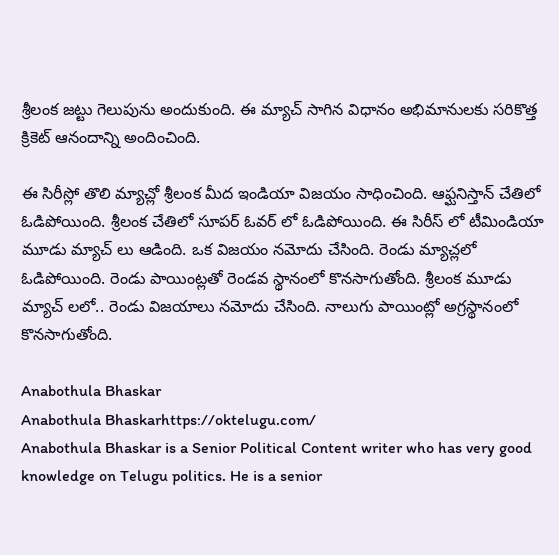శ్రీలంక జట్టు గెలుపును అందుకుంది. ఈ మ్యాచ్ సాగిన విధానం అభిమానులకు సరికొత్త క్రికెట్ ఆనందాన్ని అందించింది.

ఈ సిరీస్లో తొలి మ్యాచ్లో శ్రీలంక మీద ఇండియా విజయం సాధించింది. ఆఫ్ఘనిస్తాన్ చేతిలో ఓడిపోయింది. శ్రీలంక చేతిలో సూపర్ ఓవర్ లో ఓడిపోయింది. ఈ సిరీస్ లో టీమిండియా మూడు మ్యాచ్ లు ఆడింది. ఒక విజయం నమోదు చేసింది. రెండు మ్యాచ్లలో ఓడిపోయింది. రెండు పాయింట్లతో రెండవ స్థానంలో కొనసాగుతోంది. శ్రీలంక మూడు మ్యాచ్ లలో.. రెండు విజయాలు నమోదు చేసింది. నాలుగు పాయింట్లో అగ్రస్థానంలో కొనసాగుతోంది.

Anabothula Bhaskar
Anabothula Bhaskarhttps://oktelugu.com/
Anabothula Bhaskar is a Senior Political Content writer who has very good knowledge on Telugu politics. He is a senior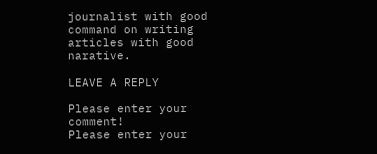journalist with good command on writing articles with good narative.

LEAVE A REPLY

Please enter your comment!
Please enter your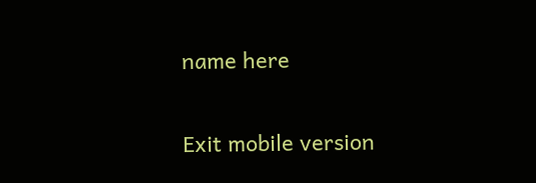name here

Exit mobile version